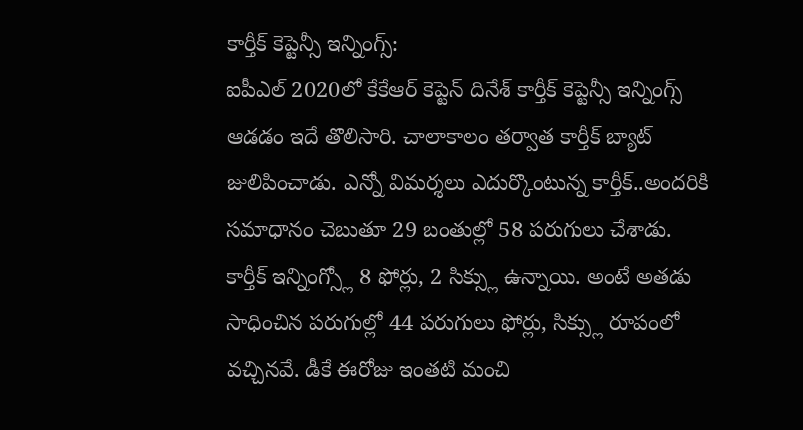కార్తీక్ కెప్టెన్సీ ఇన్నింగ్స్:
ఐపీఎల్ 2020లో కేకేఆర్ కెప్టెన్ దినేశ్ కార్తీక్ కెప్టెన్సీ ఇన్నింగ్స్ ఆడడం ఇదే తొలిసారి. చాలాకాలం తర్వాత కార్తీక్ బ్యాట్ జులిపించాడు. ఎన్నో విమర్శలు ఎదుర్కొంటున్న కార్తీక్..అందరికి సమాధానం చెబుతూ 29 బంతుల్లో 58 పరుగులు చేశాడు. కార్తీక్ ఇన్నింగ్స్లో 8 ఫోర్లు, 2 సిక్స్లు ఉన్నాయి. అంటే అతడు సాధించిన పరుగుల్లో 44 పరుగులు ఫోర్లు, సిక్స్లు రూపంలో వచ్చినవే. డీకే ఈరోజు ఇంతటి మంచి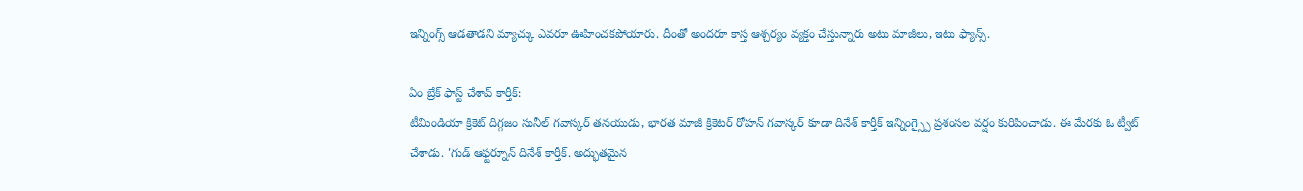ఇన్నింగ్స్ ఆడతాడని మ్యాచ్కు ఎవరూ ఊహించకపోయారు. దీంతో అందరూ కాస్త ఆశ్చర్యం వ్యక్తం చేస్తున్నారు అటు మాజీలు, ఇటు ఫ్యాన్స్.

ఏం బ్రేక్ ఫాస్ట్ చేశావ్ కార్తీక్:
టీమిండియా క్రికెట్ దిగ్గజం సునీల్ గవాస్కర్ తనయుడు, భారత మాజీ క్రికెటర్ రోహన్ గవాస్కర్ కూడా దినేశ్ కార్తీక్ ఇన్నింగ్స్పై ప్రశంసల వర్షం కురిపించాడు. ఈ మేరకు ఓ ట్వీట్ చేశాడు. 'గుడ్ ఆఫ్టర్నూన్ దినేశ్ కార్తీక్. అద్భుతమైన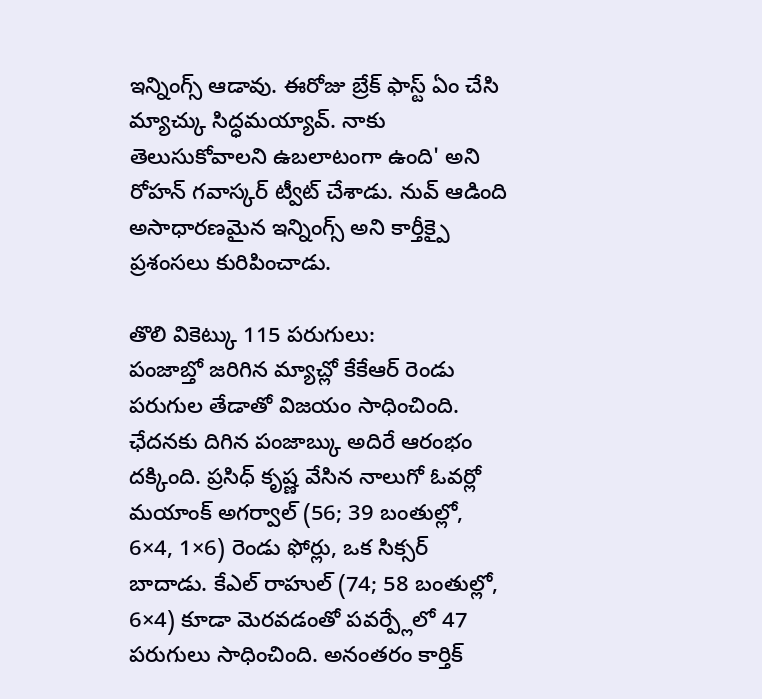ఇన్నింగ్స్ ఆడావు. ఈరోజు బ్రేక్ ఫాస్ట్ ఏం చేసి మ్యాచ్కు సిద్ధమయ్యావ్. నాకు తెలుసుకోవాలని ఉబలాటంగా ఉంది' అని రోహన్ గవాస్కర్ ట్వీట్ చేశాడు. నువ్ ఆడింది అసాధారణమైన ఇన్నింగ్స్ అని కార్తీక్పై ప్రశంసలు కురిపించాడు.

తొలి వికెట్కు 115 పరుగులు:
పంజాబ్తో జరిగిన మ్యాచ్లో కేకేఆర్ రెండు పరుగుల తేడాతో విజయం సాధించింది. ఛేదనకు దిగిన పంజాబ్కు అదిరే ఆరంభం దక్కింది. ప్రసిధ్ కృష్ణ వేసిన నాలుగో ఓవర్లో మయాంక్ అగర్వాల్ (56; 39 బంతుల్లో, 6×4, 1×6) రెండు ఫోర్లు, ఒక సిక్సర్ బాదాడు. కేఎల్ రాహుల్ (74; 58 బంతుల్లో, 6×4) కూడా మెరవడంతో పవర్ప్లేలో 47 పరుగులు సాధించింది. అనంతరం కార్తిక్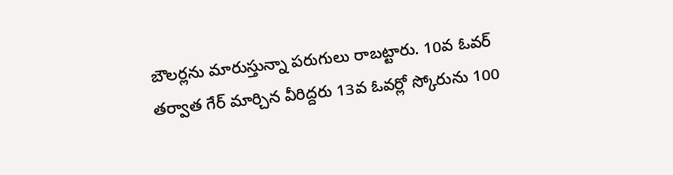బౌలర్లను మారుస్తున్నా పరుగులు రాబట్టారు. 10వ ఓవర్ తర్వాత గేర్ మార్చిన వీరిద్దరు 13వ ఓవర్లో స్కోరును 100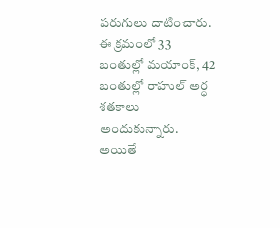పరుగులు దాటించారు. ఈ క్రమంలో 33 బంతుల్లో మయాంక్, 42 బంతుల్లో రాహుల్ అర్ధ శతకాలు అందుకున్నారు. అయితే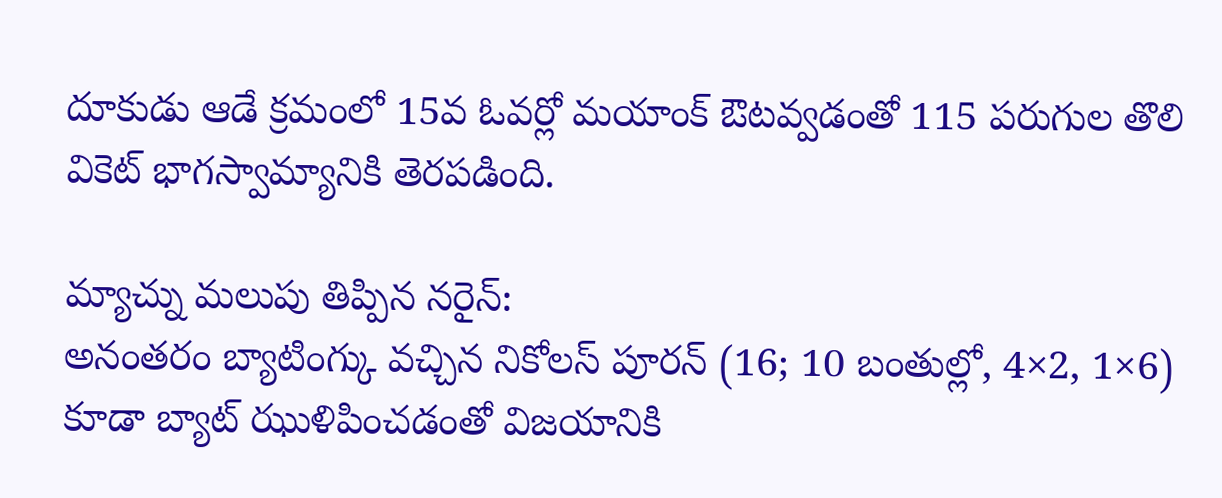దూకుడు ఆడే క్రమంలో 15వ ఓవర్లో మయాంక్ ఔటవ్వడంతో 115 పరుగుల తొలి వికెట్ భాగస్వామ్యానికి తెరపడింది.

మ్యాచ్ను మలుపు తిప్పిన నరైన్:
అనంతరం బ్యాటింగ్కు వచ్చిన నికోలస్ పూరన్ (16; 10 బంతుల్లో, 4×2, 1×6) కూడా బ్యాట్ ఝుళిపించడంతో విజయానికి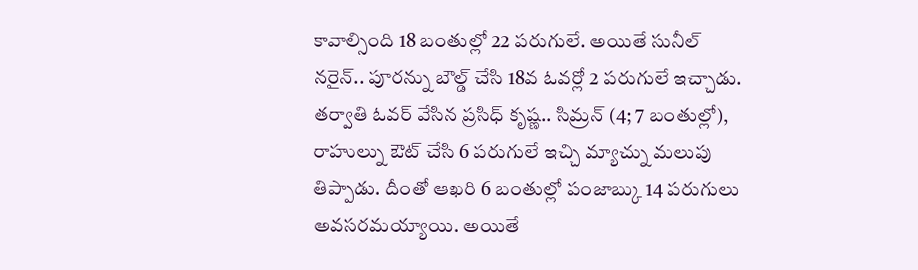కావాల్సింది 18 బంతుల్లో 22 పరుగులే. అయితే సునీల్ నరైన్.. పూరన్ను బౌల్డ్ చేసి 18వ ఓవర్లో 2 పరుగులే ఇచ్చాడు. తర్వాతి ఓవర్ వేసిన ప్రసిధ్ కృష్ణ.. సిమ్రన్ (4; 7 బంతుల్లో), రాహుల్ను ఔట్ చేసి 6 పరుగులే ఇచ్చి మ్యాచ్ను మలుపు తిప్పాడు. దీంతో ఆఖరి 6 బంతుల్లో పంజాబ్కు 14 పరుగులు అవసరమయ్యాయి. అయితే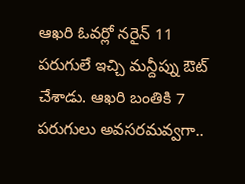ఆఖరి ఓవర్లో నరైన్ 11 పరుగులే ఇచ్చి మన్దీప్ను ఔట్ చేశాడు. ఆఖరి బంతికి 7 పరుగులు అవసరమవ్వగా..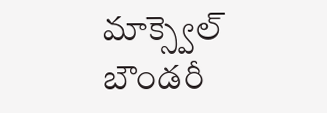మాక్స్వెల్ బౌండరీ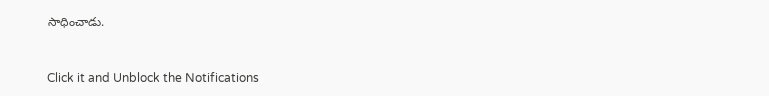సాధించాడు.


Click it and Unblock the Notifications